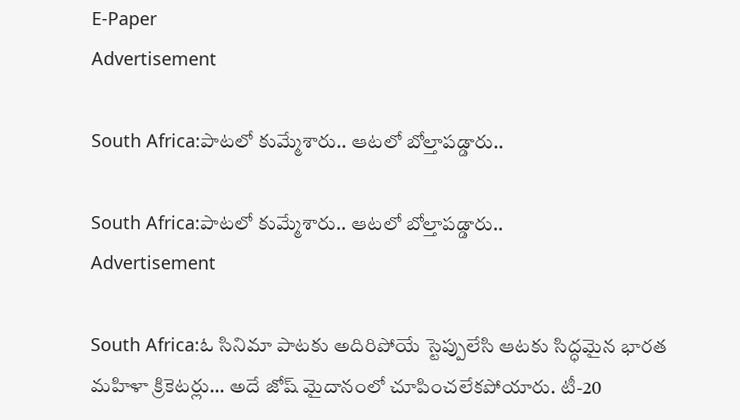E-Paper
Advertisement

South Africa:పాటలో కుమ్మేశారు.. ఆటలో బోల్తాపడ్డారు..

South Africa:పాటలో కుమ్మేశారు.. ఆటలో బోల్తాపడ్డారు..
Advertisement

South Africa:ఓ సినిమా పాటకు అదిరిపోయే స్టెప్పులేసి ఆటకు సిద్ధమైన భారత మహిళా క్రికెటర్లు… అదే జోష్ మైదానంలో చూపించలేకపోయారు. టీ-20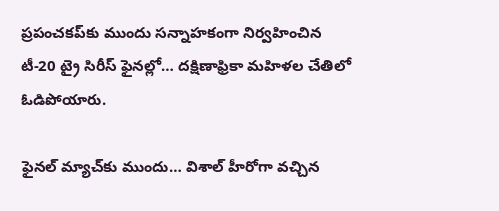ప్రపంచకప్‌కు ముందు సన్నాహకంగా నిర్వహించిన టీ-20 ట్రై సిరీస్‌ ఫైనల్లో… దక్షిణాఫ్రికా మహిళల చేతిలో ఓడిపోయారు.

ఫైనల్ మ్యాచ్‌కు ముందు… విశాల్ హీరోగా వచ్చిన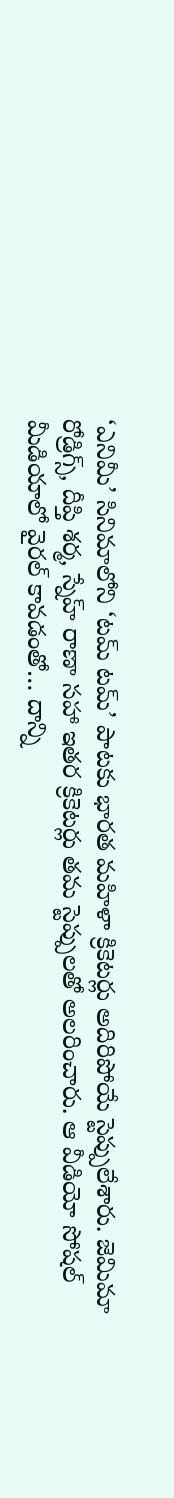‘ఎనిమీ’ సినిమాలోని ‘టమ్‌ టమ్‌’ పాటకు భారత మహిళా క్రికెటర్లు అదిరిపోయే స్టెప్పులేశారు. జెమిమా రోడ్రిగ్స్‌, దీప్తి శర్మ, స్నేహ్‌ రాణా సహా ఇతర క్రికెటర్లు తమ స్టెప్పులతో అలరించారు. ఆ వీడియో సోషల్ మీడియాలో వైరల్ కావడంతో… దాన్ని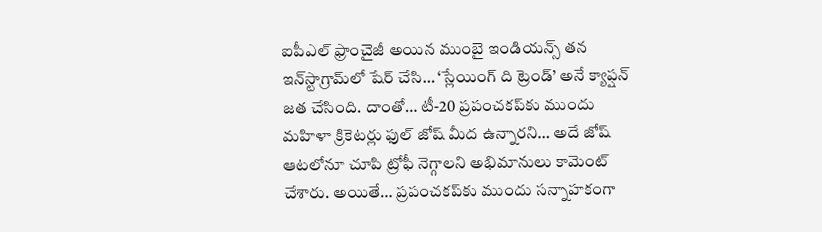ఐపీఎల్‌ ఫ్రాంచైజీ అయిన ముంబై ఇండియన్స్‌ తన ఇన్‌స్టాగ్రామ్‌లో షేర్‌ చేసి… ‘స్లేయింగ్‌ ది ట్రెండ్‌’ అనే క్యాప్షన్‌ జత చేసింది. దాంతో… టీ-20 ప్రపంచకప్‌కు ముందు మహిళా క్రికెటర్లు ఫుల్ జోష్ మీద ఉన్నారని… అదే జోష్ ఆటలోనూ చూపి ట్రోఫీ నెగ్గాలని అభిమానులు కామెంట్ చేశారు. అయితే… ప్రపంచకప్‌కు ముందు సన్నాహకంగా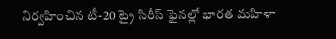నిర్వహించిన టీ-20 ట్రై సిరీస్‌ ఫైనల్లో భారత మహిళా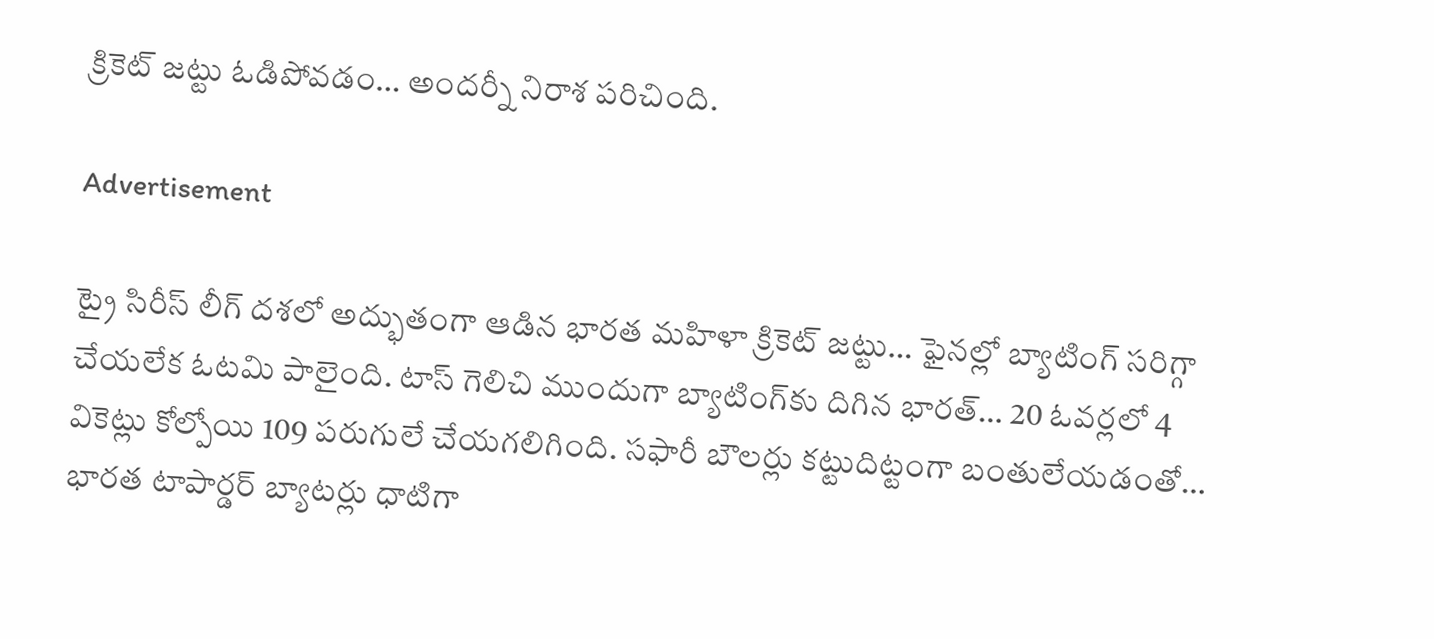క్రికెట్ జట్టు ఓడిపోవడం… అందర్నీ నిరాశ పరిచింది.

Advertisement

ట్రై సిరీస్ లీగ్‌ దశలో అద్భుతంగా ఆడిన భారత మహిళా క్రికెట్ జట్టు… ఫైనల్లో బ్యాటింగ్ సరిగ్గా చేయలేక ఓటమి పాలైంది. టాస్‌ గెలిచి ముందుగా బ్యాటింగ్‌కు దిగిన భారత్‌… 20 ఓవర్లలో 4 వికెట్లు కోల్పోయి 109 పరుగులే చేయగలిగింది. సఫారీ బౌలర్లు కట్టుదిట్టంగా బంతులేయడంతో… భారత టాపార్డర్ బ్యాటర్లు ధాటిగా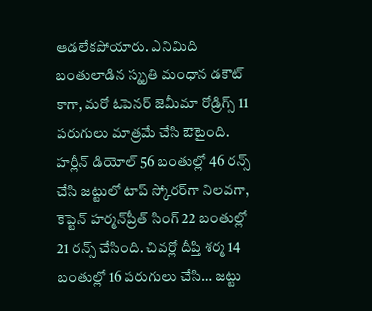ఆడలేకపోయారు. ఎనిమిది బంతులాడిన స్మృతి మంధాన డకౌట్‌ కాగా, మరో ఓపెనర్‌ జెమీమా రోడ్రిగ్స్‌ 11 పరుగులు మాత్రమే చేసి ఔటైంది. హర్లీన్‌ డియోల్‌ 56 బంతుల్లో 46 రన్స్ చేసి జట్టులో టాప్‌ స్కోరర్‌గా నిలవగా, కెప్టెన్‌ హర్మన్‌ప్రీత్‌ సింగ్‌ 22 బంతుల్లో 21 రన్స్ చేసింది. చివర్లో దీప్తి శర్మ 14 బంతుల్లో 16 పరుగులు చేసి… జట్టు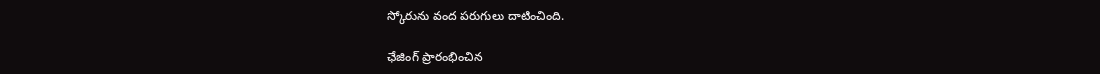స్కోరును వంద పరుగులు దాటించింది.

ఛేజింగ్ ప్రారంభించిన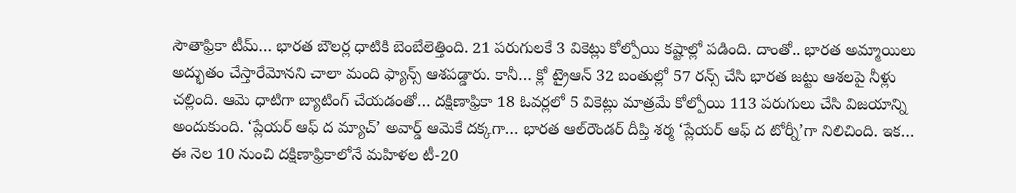సౌతాఫ్రికా టీమ్… భారత బౌలర్ల ధాటికి బెంబేలెత్తింది. 21 పరుగులకే 3 వికెట్లు కోల్పోయి కష్టాల్లో పడింది. దాంతో.. భారత అమ్మాయిలు అద్భుతం చేస్తారేమోనని చాలా మంది ఫ్యాన్స్ ఆశపడ్డారు. కానీ… క్లో ట్రైఆన్ 32 బంతుల్లో 57 రన్స్ చేసి భారత జట్టు ఆశలపై నీళ్లు చల్లింది. ఆమె ధాటిగా బ్యాటింగ్ చేయడంతో… దక్షిణాఫ్రికా 18 ఓవర్లలో 5 వికెట్లు మాత్రమే కోల్పోయి 113 పరుగులు చేసి విజయాన్ని అందుకుంది. ‘ప్లేయర్‌ ఆఫ్‌ ద మ్యాచ్‌’ అవార్డ్ ఆమెకే దక్కగా… భారత ఆల్‌రౌండర్‌ దీప్తి శర్మ ‘ప్లేయర్‌ ఆఫ్‌ ద టోర్నీ’గా నిలిచింది. ఇక… ఈ నెల 10 నుంచి దక్షిణాఫ్రికాలోనే మహిళల టీ-20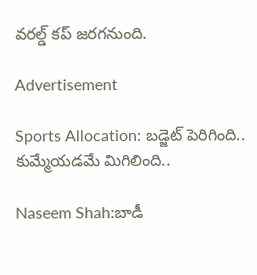వరల్డ్‌ కప్‌ జరగనుంది.

Advertisement

Sports Allocation: బడ్జెట్ పెరిగింది.. కుమ్మేయడమే మిగిలింది..

Naseem Shah:బాడీ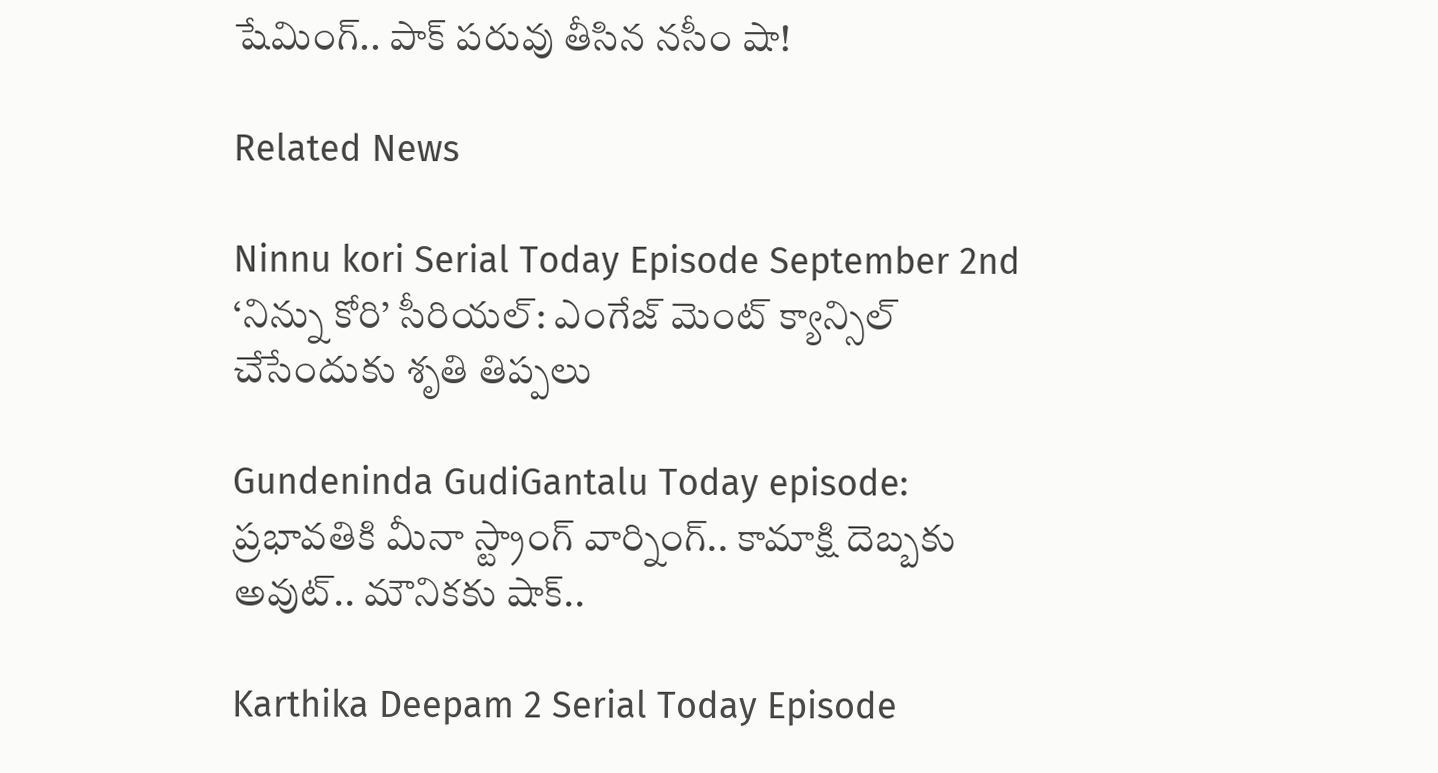షేమింగ్.. పాక్ పరువు తీసిన నసీం షా!

Related News

Ninnu kori Serial Today Episode September 2nd ‘నిన్ను కోరి’ సీరియల్‌: ఎంగేజ్ మెంట్ క్యాన్సిల్ చేసేందుకు శృతి తిప్పలు

Gundeninda GudiGantalu Today episode: ప్రభావతికి మీనా స్ట్రాంగ్ వార్నింగ్.. కామాక్షి దెబ్బకు అవుట్.. మౌనికకు షాక్..

Karthika Deepam 2 Serial Today Episode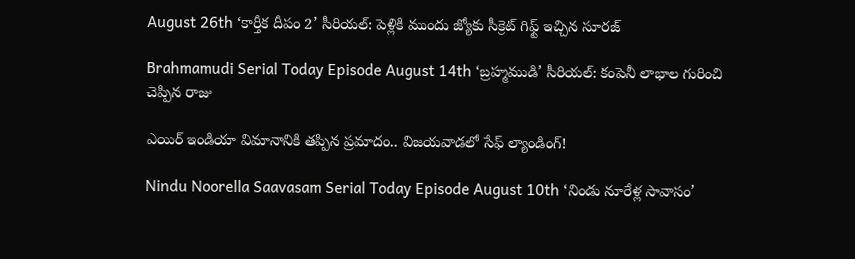August 26th ‘కార్తీక దీపం 2’ సీరియల్‌: పెళ్లికి ముందు జ్యోకు సీక్రెట్ గిఫ్ట్ ఇచ్చిన సూరజ్

Brahmamudi Serial Today Episode August 14th ‘బ్రహ్మముడి’ సీరియల్‌: కంపెనీ లాభాల గురించి చెప్పిన రాజు

ఎయిర్ ఇండియా విమానానికి తప్పిన ప్రమాదం.. విజయవాడలో సేఫ్ ల్యాండింగ్!

Nindu Noorella Saavasam Serial Today Episode August 10th ‘నిండు నూరేళ్ల సావాసం’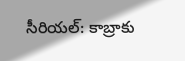సీరియల్‌: కాబ్రాకు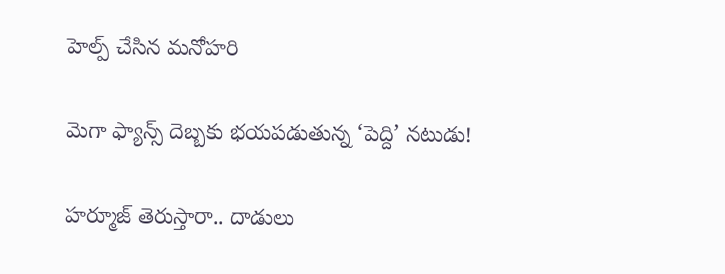హెల్ప్‌ చేసిన మనోహరి

మెగా ఫ్యాన్స్ దెబ్బకు భయపడుతున్న ‘పెద్ది’ నటుడు!

హర్మూజ్ తెరుస్తారా.. దాడులు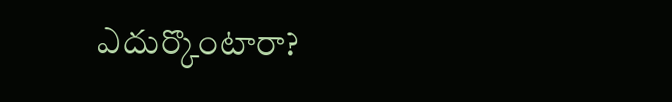ఎదుర్కొంటారా?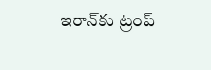ఇరాన్‌కు ట్రంప్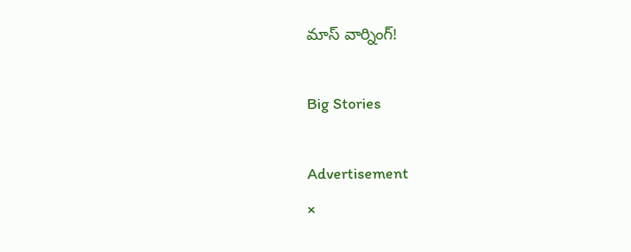మాస్ వార్నింగ్!

Big Stories

Advertisement
×